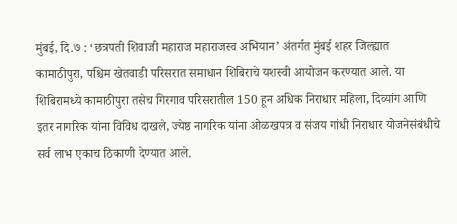मुंबई, दि.७ : ‘छत्रपती शिवाजी महाराज महाराजस्व अभियान’ अंतर्गत मुंबई शहर जिल्ह्यात कामाठीपुरा, पश्चिम खेतवाडी परिसरात समाधान शिबिराचे यशस्वी आयोजन करण्यात आले. या शिबिरामध्ये कामाठीपुरा तसेच गिरगाव परिसरातील 150 हून अधिक निराधार महिला, दिव्यांग आणि इतर नागरिक यांना विविध दाखले, ज्येष्ठ नागरिक यांना ओळखपत्र व संजय गांधी निराधार योजनेसंबंधीचे सर्व लाभ एकाच ठिकाणी देण्यात आले.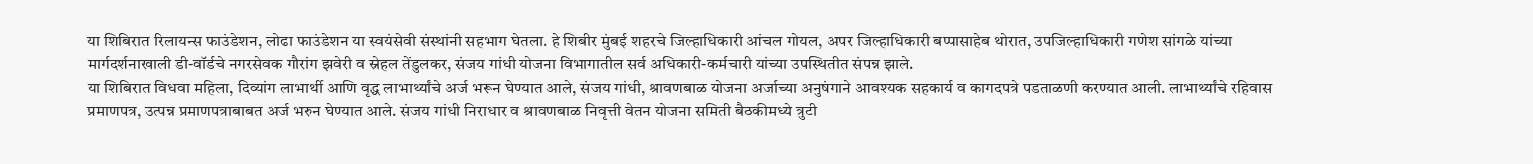या शिबिरात रिलायन्स फाउंडेशन, लोढा फाउंडेशन या स्वयंसेवी संस्थांनी सहभाग घेतला. हे शिबीर मुंबई शहरचे जिल्हाधिकारी आंचल गोयल, अपर जिल्हाधिकारी बप्पासाहेब थोरात, उपजिल्हाधिकारी गणेश सांगळे यांच्या मार्गदर्शनाखाली डी-वॉर्डचे नगरसेवक गौरांग झवेरी व स्नेहल तेंडुलकर, संजय गांधी योजना विभागातील सर्व अधिकारी-कर्मचारी यांच्या उपस्थितीत संपन्न झाले.
या शिबिरात विधवा महिला, दिव्यांग लाभार्थी आणि वृद्ध लाभार्थ्यांचे अर्ज भरून घेण्यात आले, संजय गांधी, श्रावणबाळ योजना अर्जाच्या अनुषंगाने आवश्यक सहकार्य व कागदपत्रे पडताळणी करण्यात आली. लाभार्थ्यांचे रहिवास प्रमाणपत्र, उत्पन्न प्रमाणपत्राबाबत अर्ज भरुन घेण्यात आले. संजय गांधी निराधार व श्रावणबाळ निवृत्ती वेतन योजना समिती बैठकीमध्ये त्रुटी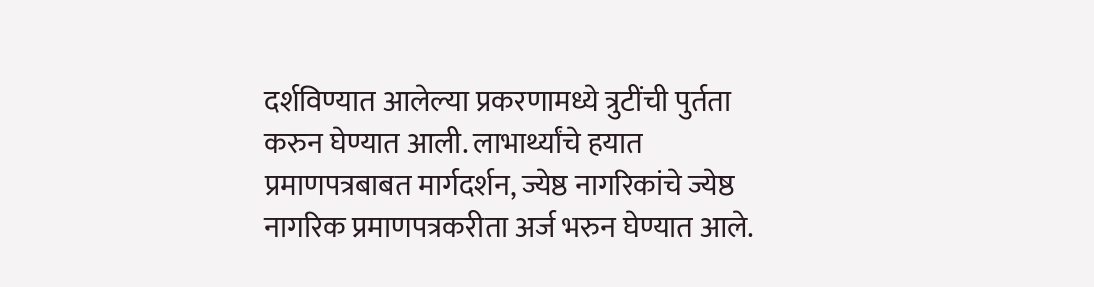दर्शविण्यात आलेल्या प्रकरणामध्ये त्रुटींची पुर्तता करुन घेण्यात आली. लाभार्थ्यांचे हयात प्रमाणपत्रबाबत मार्गदर्शन, ज्येष्ठ नागरिकांचे ज्येष्ठ नागरिक प्रमाणपत्रकरीता अर्ज भरुन घेण्यात आले.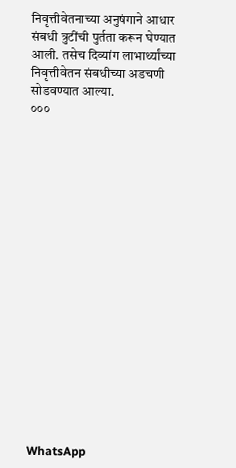निवृत्तीवेतनाच्या अनुषंगाने आधार संबधी त्रुटींची पुर्तता करून घेण्यात आली. तसेच दिव्यांग लाभार्थ्यांच्या निवृत्तीवेतन संबधीच्या अडचणी सोडवण्यात आल्या.
०००


















WhatsApp